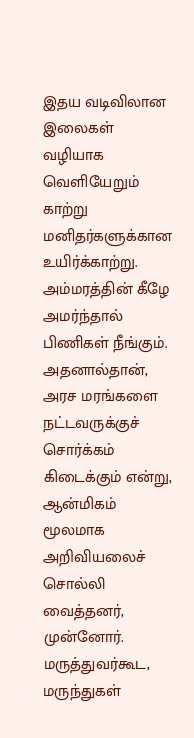இதய வடிவிலான இலைகள் வழியாக வெளியேறும் காற்று மனிதர்களுக்கான உயிர்க்காற்று. அம்மரத்தின் கீழே அமர்ந்தால் பிணிகள் நீங்கும். அதனால்தான், அரச மரங்களை நட்டவருக்குச் சொர்க்கம் கிடைக்கும் என்று, ஆன்மிகம் மூலமாக அறிவியலைச் சொல்லி வைத்தனர், முன்னோர். மருத்துவர்கூட, மருந்துகள்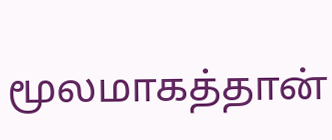மூலமாகத்தான்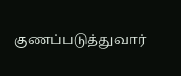குணப்படுத்துவார்